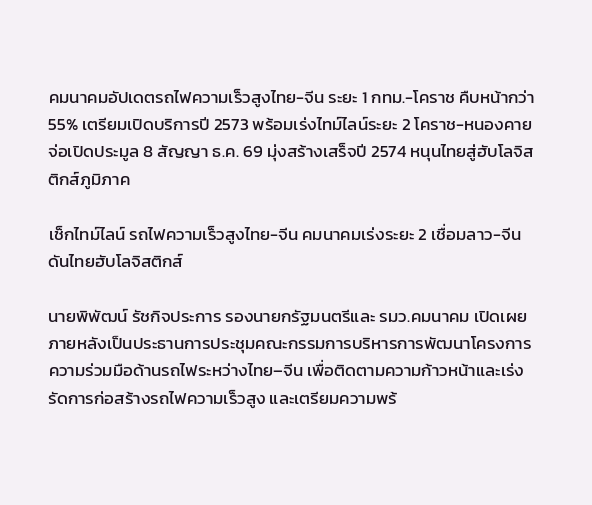คมนาคมอัปเดตรถไฟความเร็วสูงไทย-จีน ระยะ 1 กทม.-โคราช คืบหน้ากว่า 55% เตรียมเปิดบริการปี 2573 พร้อมเร่งไทม์ไลน์ระยะ 2 โคราช-หนองคาย จ่อเปิดประมูล 8 สัญญา ธ.ค. 69 มุ่งสร้างเสร็จปี 2574 หนุนไทยสู่ฮับโลจิสติกส์ภูมิภาค

เช็กไทม์ไลน์ รถไฟความเร็วสูงไทย-จีน คมนาคมเร่งระยะ 2 เชื่อมลาว-จีน ดันไทยฮับโลจิสติกส์

นายพิพัฒน์ รัชกิจประการ รองนายกรัฐมนตรีและ รมว.คมนาคม เปิดเผยภายหลังเป็นประธานการประชุมคณะกรรมการบริหารการพัฒนาโครงการความร่วมมือด้านรถไฟระหว่างไทย–จีน เพื่อติดตามความก้าวหน้าและเร่งรัดการก่อสร้างรถไฟความเร็วสูง และเตรียมความพร้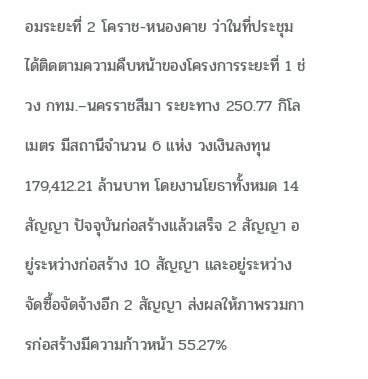อมระยะที่ 2 โคราช-หนองคาย ว่าในที่ประชุมได้ติดตามความคืบหน้าของโครงการระยะที่ 1 ช่วง กทม.–นครราชสีมา ระยะทาง 250.77 กิโลเมตร มีสถานีจำนวน 6 แห่ง วงเงินลงทุน 179,412.21 ล้านบาท โดยงานโยธาทั้งหมด 14 สัญญา ปัจจุบันก่อสร้างแล้วเสร็จ 2 สัญญา อยู่ระหว่างก่อสร้าง 10 สัญญา และอยู่ระหว่างจัดซื้อจัดจ้างอีก 2 สัญญา ส่งผลให้ภาพรวมการก่อสร้างมีความก้าวหน้า 55.27%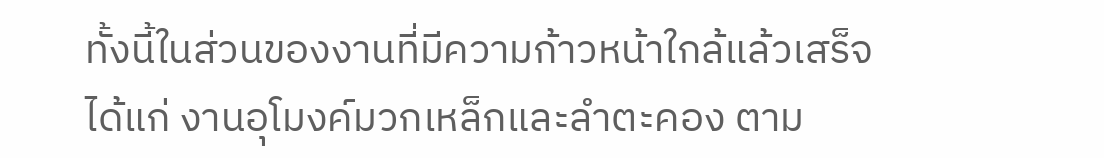ทั้งนี้ในส่วนของงานที่มีความก้าวหน้าใกล้แล้วเสร็จ ได้แก่ งานอุโมงค์มวกเหล็กและลำตะคอง ตาม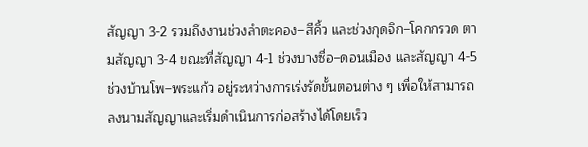สัญญา 3-2 รวมถึงงานช่วงลำตะคอง–สีคิ้ว และช่วงกุดจิก–โคกกรวด ตามสัญญา 3-4 ขณะที่สัญญา 4-1 ช่วงบางซื่อ–ดอนเมือง และสัญญา 4-5 ช่วงบ้านโพ–พระแก้ว อยู่ระหว่างการเร่งรัดขั้นตอนต่าง ๆ เพื่อให้สามารถลงนามสัญญาและเริ่มดำเนินการก่อสร้างได้โดยเร็ว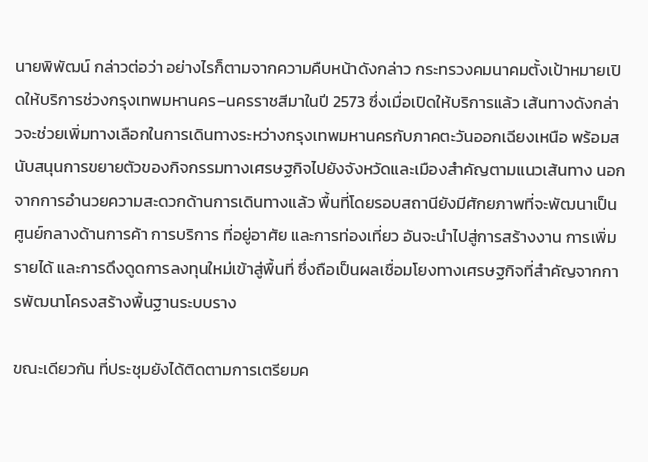นายพิพัฒน์ กล่าวต่อว่า อย่างไรก็ตามจากความคืบหน้าดังกล่าว กระทรวงคมนาคมตั้งเป้าหมายเปิดให้บริการช่วงกรุงเทพมหานคร–นครราชสีมาในปี 2573 ซึ่งเมื่อเปิดให้บริการแล้ว เส้นทางดังกล่าวจะช่วยเพิ่มทางเลือกในการเดินทางระหว่างกรุงเทพมหานครกับภาคตะวันออกเฉียงเหนือ พร้อมสนับสนุนการขยายตัวของกิจกรรมทางเศรษฐกิจไปยังจังหวัดและเมืองสำคัญตามแนวเส้นทาง นอกจากการอำนวยความสะดวกด้านการเดินทางแล้ว พื้นที่โดยรอบสถานียังมีศักยภาพที่จะพัฒนาเป็นศูนย์กลางด้านการค้า การบริการ ที่อยู่อาศัย และการท่องเที่ยว อันจะนำไปสู่การสร้างงาน การเพิ่มรายได้ และการดึงดูดการลงทุนใหม่เข้าสู่พื้นที่ ซึ่งถือเป็นผลเชื่อมโยงทางเศรษฐกิจที่สำคัญจากการพัฒนาโครงสร้างพื้นฐานระบบราง

ขณะเดียวกัน ที่ประชุมยังได้ติดตามการเตรียมค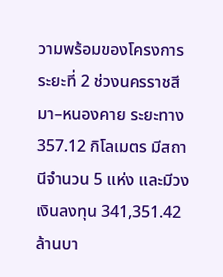วามพร้อมของโครงการระยะที่ 2 ช่วงนครราชสีมา–หนองคาย ระยะทาง 357.12 กิโลเมตร มีสถานีจำนวน 5 แห่ง และมีวงเงินลงทุน 341,351.42 ล้านบา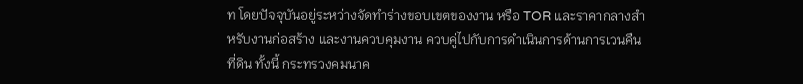ท โดยปัจจุบันอยู่ระหว่างจัดทำร่างขอบเขตของงาน หรือ TOR และราคากลางสำหรับงานก่อสร้าง และงานควบคุมงาน ควบคู่ไปกับการดำเนินการด้านการเวนคืนที่ดิน ทั้งนี้ กระทรวงคมนาค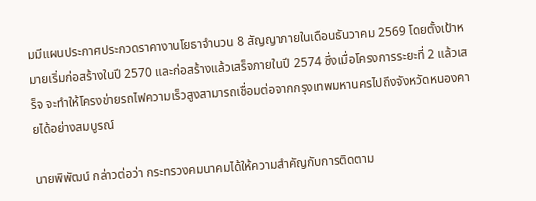มมีแผนประกาศประกวดราคางานโยธาจำนวน 8 สัญญาภายในเดือนธันวาคม 2569 โดยตั้งเป้าหมายเริ่มก่อสร้างในปี 2570 และก่อสร้างแล้วเสร็จภายในปี 2574 ซึ่งเมื่อโครงการระยะที่ 2 แล้วเสร็จ จะทำให้โครงข่ายรถไฟความเร็วสูงสามารถเชื่อมต่อจากกรุงเทพมหานครไปถึงจังหวัดหนองคายได้อย่างสมบูรณ์

นายพิพัฒน์ กล่าวต่อว่า กระทรวงคมนาคมได้ให้ความสำคัญกับการติดตาม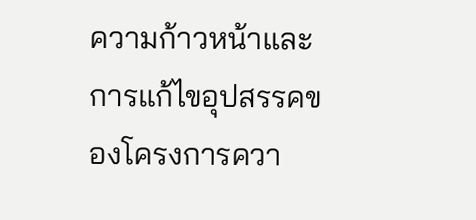ความก้าวหน้าและการแก้ไขอุปสรรคของโครงการควา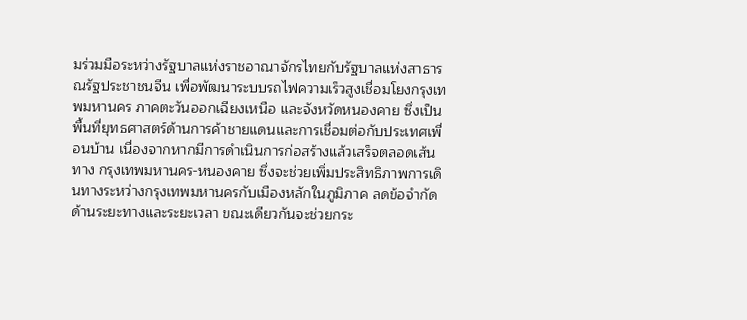มร่วมมือระหว่างรัฐบาลแห่งราชอาณาจักรไทยกับรัฐบาลแห่งสาธารณรัฐประชาชนจีน เพื่อพัฒนาระบบรถไฟความเร็วสูงเชื่อมโยงกรุงเทพมหานคร ภาคตะวันออกเฉียงเหนือ และจังหวัดหนองคาย ซึ่งเป็นพื้นที่ยุทธศาสตร์ด้านการค้าชายแดนและการเชื่อมต่อกับประเทศเพื่อนบ้าน เนื่องจากหากมีการดำเนินการก่อสร้างแล้วเสร็จตลอดเส้นทาง กรุงเทพมหานคร-หนองคาย ซึ่งจะช่วยเพิ่มประสิทธิภาพการเดินทางระหว่างกรุงเทพมหานครกับเมืองหลักในภูมิภาค ลดข้อจำกัดด้านระยะทางและระยะเวลา ขณะเดียวกันจะช่วยกระ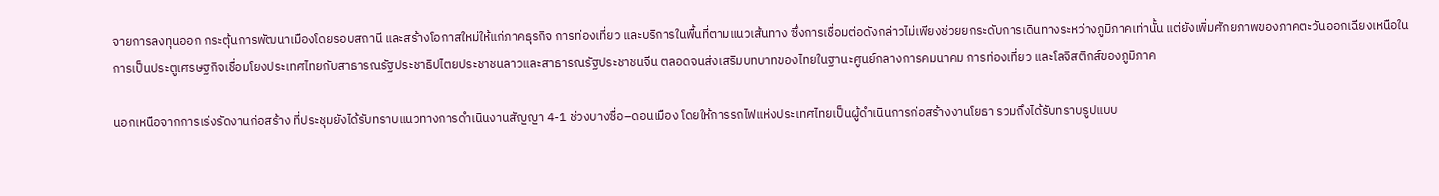จายการลงทุนออก กระตุ้นการพัฒนาเมืองโดยรอบสถานี และสร้างโอกาสใหม่ให้แก่ภาคธุรกิจ การท่องเที่ยว และบริการในพื้นที่ตามแนวเส้นทาง ซึ่งการเชื่อมต่อดังกล่าวไม่เพียงช่วยยกระดับการเดินทางระหว่างภูมิภาคเท่านั้น แต่ยังเพิ่มศักยภาพของภาคตะวันออกเฉียงเหนือในการเป็นประตูเศรษฐกิจเชื่อมโยงประเทศไทยกับสาธารณรัฐประชาธิปไตยประชาชนลาวและสาธารณรัฐประชาชนจีน ตลอดจนส่งเสริมบทบาทของไทยในฐานะศูนย์กลางการคมนาคม การท่องเที่ยว และโลจิสติกส์ของภูมิภาค

นอกเหนือจากการเร่งรัดงานก่อสร้าง ที่ประชุมยังได้รับทราบแนวทางการดำเนินงานสัญญา 4-1 ช่วงบางซื่อ–ดอนเมือง โดยให้การรถไฟแห่งประเทศไทยเป็นผู้ดำเนินการก่อสร้างงานโยธา รวมถึงได้รับทราบรูปแบบ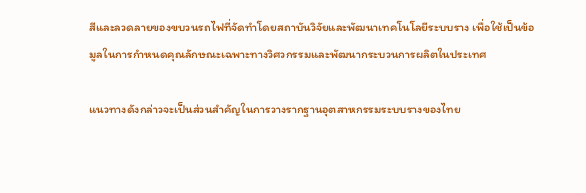สีและลวดลายของขบวนรถไฟที่จัดทำโดยสถาบันวิจัยและพัฒนาเทคโนโลยีระบบราง เพื่อใช้เป็นข้อมูลในการกำหนดคุณลักษณะเฉพาะทางวิศวกรรมและพัฒนากระบวนการผลิตในประเทศ

แนวทางดังกล่าวจะเป็นส่วนสำคัญในการวางรากฐานอุตสาหกรรมระบบรางของไทย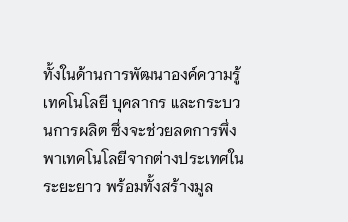ทั้งในด้านการพัฒนาองค์ความรู้ เทคโนโลยี บุคลากร และกระบวนการผลิต ซึ่งจะช่วยลดการพึ่งพาเทคโนโลยีจากต่างประเทศในระยะยาว พร้อมทั้งสร้างมูล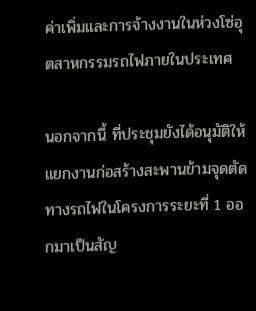ค่าเพิ่มและการจ้างงานในห่วงโซ่อุตสาหกรรมรถไฟภายในประเทศ

นอกจากนี้ ที่ประชุมยังได้อนุมัติให้แยกงานก่อสร้างสะพานข้ามจุดตัดทางรถไฟในโครงการระยะที่ 1 ออกมาเป็นสัญ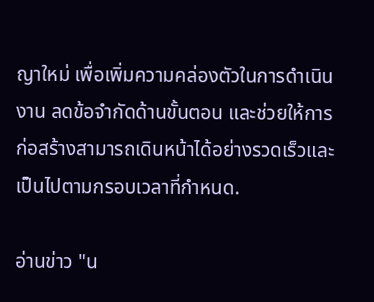ญาใหม่ เพื่อเพิ่มความคล่องตัวในการดำเนินงาน ลดข้อจำกัดด้านขั้นตอน และช่วยให้การก่อสร้างสามารถเดินหน้าได้อย่างรวดเร็วและเป็นไปตามกรอบเวลาที่กำหนด.

อ่านข่าว "น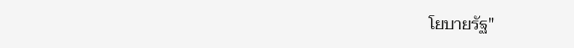โยบายรัฐ"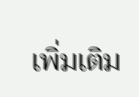เพิ่มเติม